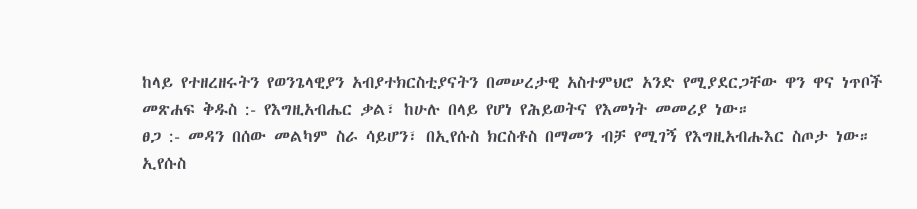ከላይ የተዘረዘሩትን የወንጌላዊያን አብያተክርስቲያናትን በመሠረታዊ አስተምህሮ አንድ የሚያደርጋቸው ዋን ዋና ነጥቦች
መጽሐፍ ቅዱስ :- የእግዚአብሔር ቃል፣ ከሁሉ በላይ የሆነ የሕይወትና የእመነት መመሪያ ነው።
ፀጋ :- መዳን በሰው መልካም ስራ ሳይሆን፣ በኢየሱስ ክርስቶስ በማመን ብቻ የሚገኝ የእግዚአብሑእር ስጦታ ነው።
ኢየሱስ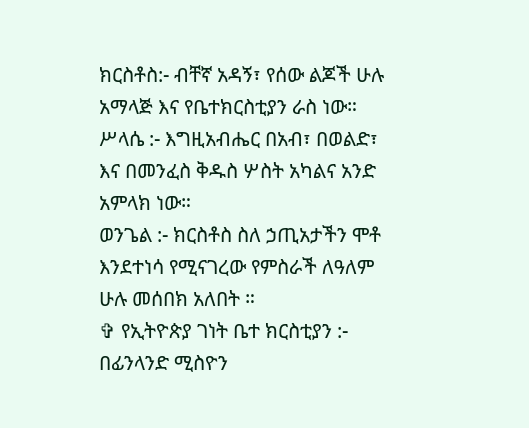ክርስቶስ:- ብቸኛ አዳኝ፣ የሰው ልጆች ሁሉ አማላጅ እና የቤተክርስቲያን ራስ ነው።
ሥላሴ :- እግዚአብሔር በአብ፣ በወልድ፣ እና በመንፈስ ቅዱስ ሦስት አካልና አንድ አምላክ ነው።
ወንጌል :- ክርስቶስ ስለ ኃጢአታችን ሞቶ እንደተነሳ የሚናገረው የምስራች ለዓለም ሁሉ መሰበክ አለበት ።
✞ የኢትዮጵያ ገነት ቤተ ክርስቲያን :- በፊንላንድ ሚስዮን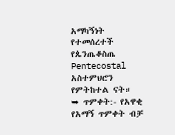አማካኝነት የተመሰረተች የጴንጤቆስጤ Pentecostal አስተምህሮን የምትከተል ናት።
➥ ጥምቀት:- የአዋቂ የአማኝ ጥምቀት ብቻ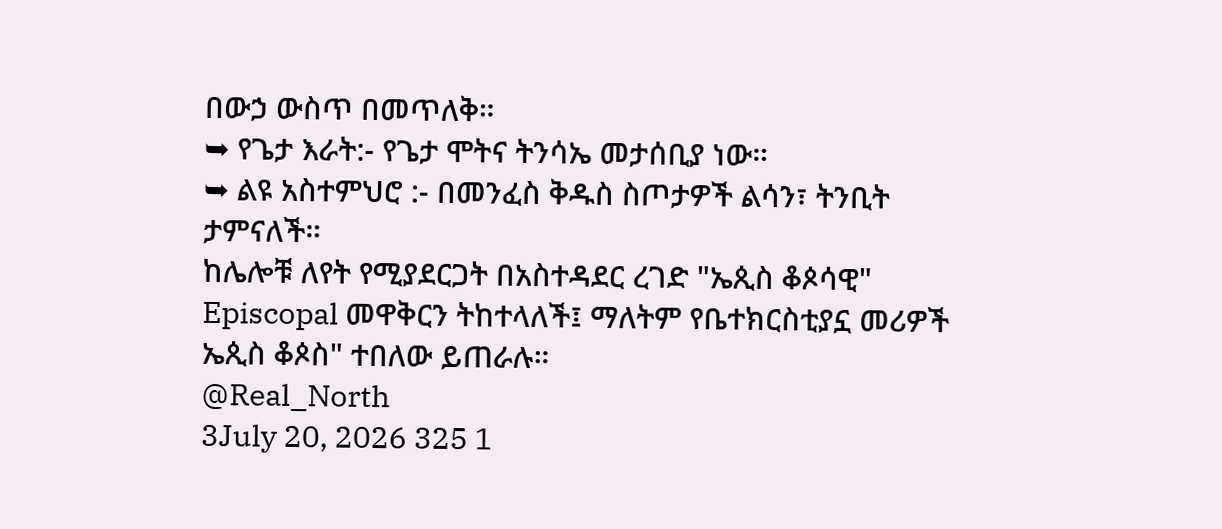በውኃ ውስጥ በመጥለቅ።
➥ የጌታ እራት:- የጌታ ሞትና ትንሳኤ መታሰቢያ ነው።
➥ ልዩ አስተምህሮ :- በመንፈስ ቅዱስ ስጦታዎች ልሳን፣ ትንቢት ታምናለች።
ከሌሎቹ ለየት የሚያደርጋት በአስተዳደር ረገድ "ኤጲስ ቆጶሳዊ" Episcopal መዋቅርን ትከተላለች፤ ማለትም የቤተክርስቲያኗ መሪዎች ኤጲስ ቆጶስ" ተበለው ይጠራሉ።
@Real_North
3July 20, 2026 325 1